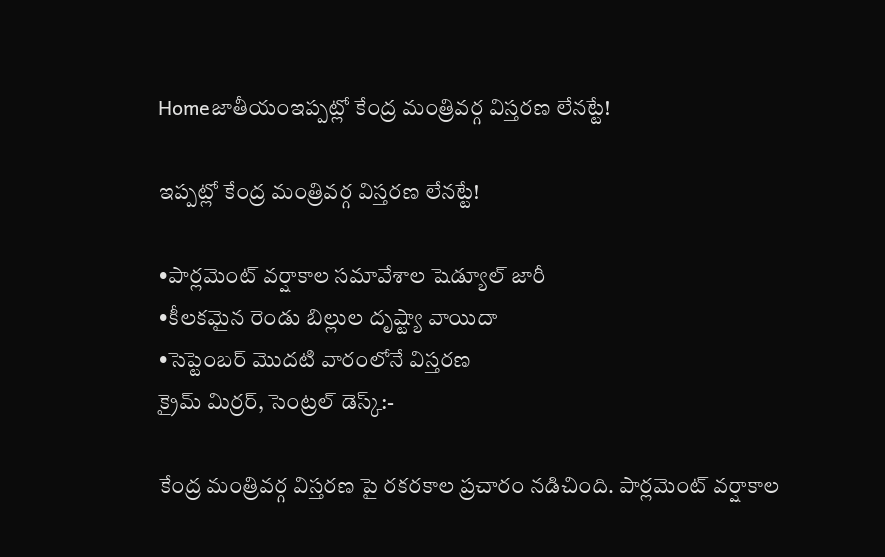Homeజాతీయంఇప్పట్లో కేంద్ర మంత్రివర్గ విస్తరణ లేనట్టే!

ఇప్పట్లో కేంద్ర మంత్రివర్గ విస్తరణ లేనట్టే!

•పార్లమెంట్ వర్షాకాల సమావేశాల షెడ్యూల్ జారీ
•కీలకమైన రెండు బిల్లుల దృష్ట్యా వాయిదా
•సెప్టెంబర్ మొదటి వారంలోనే విస్తరణ
క్రైమ్ మిర్రర్, సెంట్రల్ డెస్క్:-

కేంద్ర మంత్రివర్గ విస్తరణ పై రకరకాల ప్రచారం నడిచింది. పార్లమెంట్ వర్షాకాల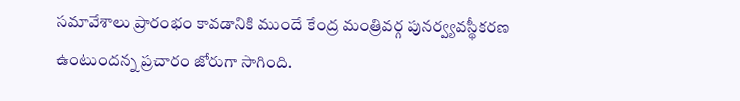సమావేశాలు ప్రారంభం కావడానికి ముందే కేంద్ర మంత్రివర్గ పునర్వ్యవస్థీకరణ ఉంటుందన్న ప్రచారం జోరుగా సాగింది.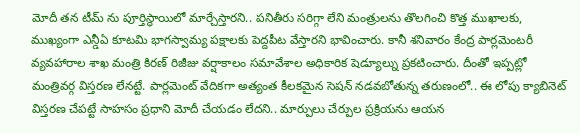మోదీ తన టీమ్ ను పూర్తిస్థాయిలో మార్చేస్తారని.. పనితీరు సరిగ్గా లేని మంత్రులను తొలగించి కొత్త ముఖాలకు, ముఖ్యంగా ఎన్డీఏ కూటమి భాగస్వామ్య పక్షాలకు పెద్దపీట వేస్తారని భావించారు. కానీ శనివారం కేంద్ర పార్లమెంటరీ వ్యవహారాల శాఖ మంత్రి కిరణ్ రిజీజు వర్షాకాలం సమావేశాల అధికారిక షెడ్యూల్ను ప్రకటించారు. దీంతో ఇప్పట్లో మంత్రివర్గ విస్తరణ లేనట్టే. పార్లమెంట్ వేదికగా అత్యంత కీలకమైన సెషన్ నడవబోతున్న తరుణంలో.. ఈ లోపు క్యాబినెట్ విస్తరణ చేపట్టే సాహసం ప్రధాని మోదీ చేయడం లేదని.. మార్పులు చేర్పుల ప్రక్రియను ఆయన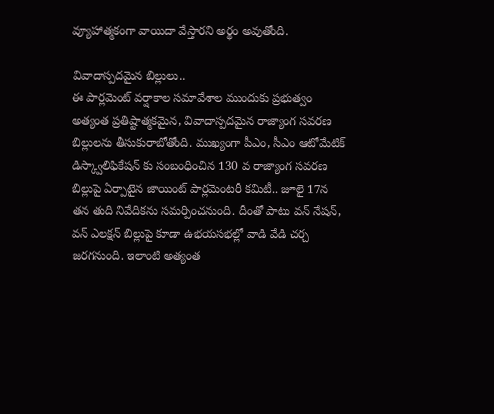వ్యూహాత్మకంగా వాయిదా వేస్తారని అర్థం అవుతోంది.

వివాదాస్పదమైన బిల్లులు..
ఈ పార్లమెంట్ వర్షాకాల సమావేశాల ముందుకు ప్రభుత్వం అత్యంత ప్రతిష్టాత్మకమైన, వివాదాస్పదమైన రాజ్యాంగ సవరణ బిల్లులను తీసుకురాబోతోంది. ముఖ్యంగా పీఎం, సీఎం ఆటోమేటిక్ డిస్క్వాలిఫికేషన్ కు సంబంధించిన 130 వ రాజ్యాంగ సవరణ బిల్లుపై ఏర్పాటైన జాయింట్ పార్లమెంటరీ కమిటీ.. జూలై 17న తన తుది నివేదికను సమర్పించనుంది. దీంతో పాటు వన్ నేషన్, వన్ ఎలక్షన్ బిల్లుపై కూడా ఉభయసభల్లో వాడి వేడి చర్చ జరగనుంది. ఇలాంటి అత్యంత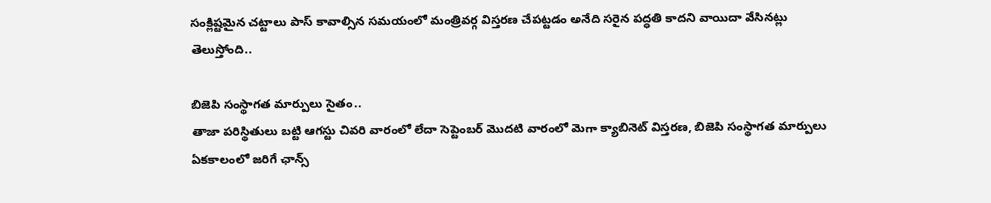సంక్లిష్టమైన చట్టాలు పాస్ కావాల్సిన సమయంలో మంత్రివర్గ విస్తరణ చేపట్టడం అనేది సరైన పద్ధతి కాదని వాయిదా వేసినట్లు తెలుస్తోంది..

బిజెపి సంస్థాగత మార్పులు సైతం..
తాజా పరిస్థితులు బట్టి ఆగస్టు చివరి వారంలో లేదా సెప్టెంబర్ మొదటి వారంలో మెగా క్యాబినెట్ విస్తరణ, బిజెపి సంస్థాగత మార్పులు ఏకకాలంలో జరిగే ఛాన్స్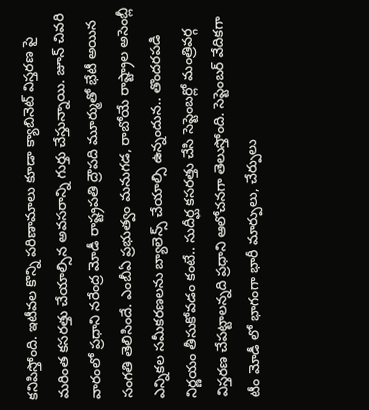కనిపిస్తోంది. ఇటీవల కొన్ని పరిణామాలు కూడా క్యాబినెట్ విస్తరణ పై మరింత కసరత్తు చేయాల్సిన అవసరాన్ని గుర్తు చేస్తున్నాయి. జూన్ చివరి వారంలో ప్రధాని నరేంద్ర మోడీ రాష్ట్రపతి ద్రౌపది మూర్ముతో భేటీ అయిన సంగతి తెలిసిందే. ఎంబీఏ ప్రభుత్వం మనుగడ, రాబోయే రాష్ట్రాల అసెంబ్లీ ఎన్నికల సమీకరణలను బ్యాలెన్స్ చేయాల్సి ఉన్నందున.. తొందరపడి నిర్ణయం తీసుకోవడం కంటే.. సుదీర్ఘ కసరత్తు చేసి సెప్టెంబర్లో మంత్రివర్గ విస్తరణ చేపట్టాలన్నది ప్రధాని ఆలోచనగా తెలుస్తోంది. సెప్టెంబర్ వేదికగా టీం మోడీ లో భాగంగా భారీ మార్పులు, చేర్పులు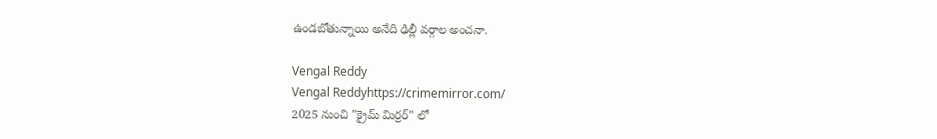ఉండబోతున్నాయి అనేది ఢిల్లీ వర్గాల అంచనా.

Vengal Reddy
Vengal Reddyhttps://crimemirror.com/
2025 నుంచి "క్రైమ్ మిర్రర్" లో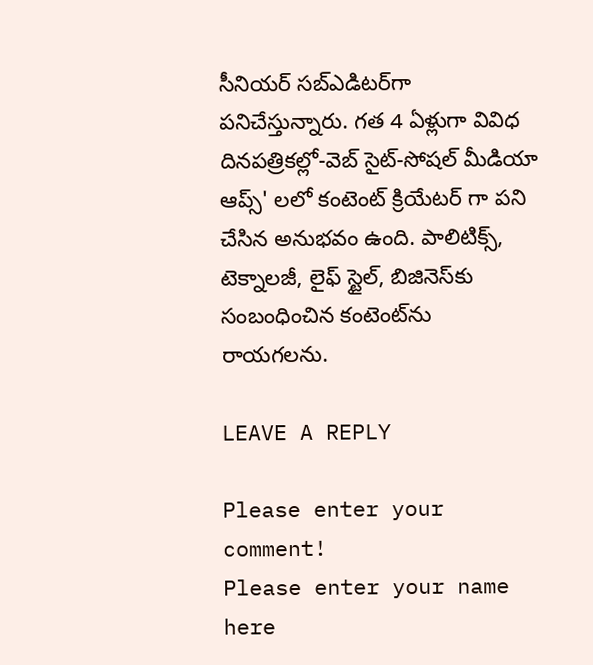సీనియర్ సబ్‌ఎడిటర్‌గా పనిచేస్తున్నారు. గత 4 ఏళ్లుగా వివిధ దినపత్రికల్లో-వెబ్ సైట్-సోషల్ మీడియా ఆప్స్' లలో కంటెంట్ క్రియేటర్ గా పని చేసిన అనుభవం ఉంది. పాలిటిక్స్‌, టెక్నాలజీ, లైఫ్‌ స్టైల్‌, బిజినెస్‌కు సంబంధించిన కంటెంట్‌ను రాయగలను.

LEAVE A REPLY

Please enter your comment!
Please enter your name here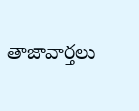తాజావార్తలు